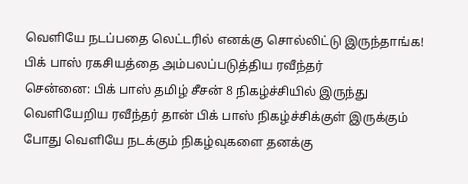வெளியே நடப்பதை லெட்டரில் எனக்கு சொல்லிட்டு இருந்தாங்க! பிக் பாஸ் ரகசியத்தை அம்பலப்படுத்திய ரவீந்தர்
சென்னை: பிக் பாஸ் தமிழ் சீசன் 8 நிகழ்ச்சியில் இருந்து வெளியேறிய ரவீந்தர் தான் பிக் பாஸ் நிகழ்ச்சிக்குள் இருக்கும் போது வெளியே நடக்கும் நிகழ்வுகளை தனக்கு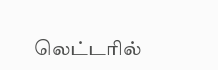லெட்டரில்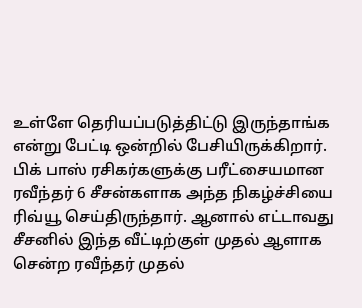உள்ளே தெரியப்படுத்திட்டு இருந்தாங்க என்று பேட்டி ஒன்றில் பேசியிருக்கிறார்.
பிக் பாஸ் ரசிகர்களுக்கு பரீட்சையமான ரவீந்தர் 6 சீசன்களாக அந்த நிகழ்ச்சியை ரிவ்யூ செய்திருந்தார். ஆனால் எட்டாவது சீசனில் இந்த வீட்டிற்குள் முதல் ஆளாக சென்ற ரவீந்தர் முதல்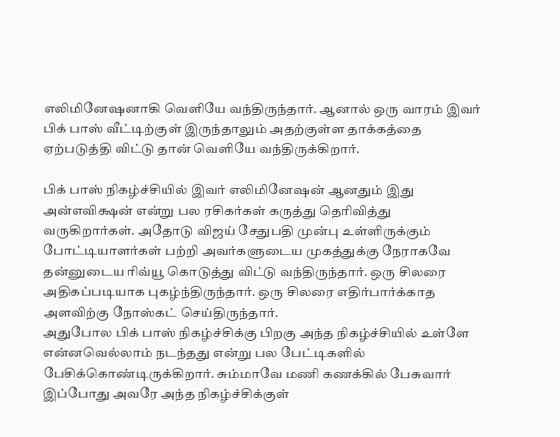எலிமினேஷனாகி வெளியே வந்திருந்தார். ஆனால் ஒரு வாரம் இவர் பிக் பாஸ் வீட்டிற்குள் இருந்தாலும் அதற்குள்ள தாக்கத்தை ஏற்படுத்தி விட்டு தான் வெளியே வந்திருக்கிறார்.

பிக் பாஸ் நிகழ்ச்சியில் இவர் எலிமினேஷன் ஆனதும் இது அன்எவிக்ஷன் என்று பல ரசிகர்கள் கருத்து தெரிவித்து வருகிறார்கள். அதோடு விஜய் சேதுபதி முன்பு உள்ளிருக்கும் போட்டியாளர்கள் பற்றி அவர்களுடைய முகத்துக்கு நேராகவே தன்னுடைய ரிவ்யூ கொடுத்து விட்டு வந்திருந்தார். ஒரு சிலரை அதிகப்படியாக புகழ்ந்திருந்தார். ஒரு சிலரை எதிர்பார்க்காத அளவிற்கு நோஸ்கட் செய்திருந்தார்.
அதுபோல பிக் பாஸ் நிகழ்ச்சிக்கு பிறகு அந்த நிகழ்ச்சியில் உள்ளே என்னவெல்லாம் நடந்தது என்று பல பேட்டிகளில் பேசிக்கொண்டிருக்கிறார். சும்மாவே மணி கணக்கில் பேசுவார் இப்போது அவரே அந்த நிகழ்ச்சிக்குள்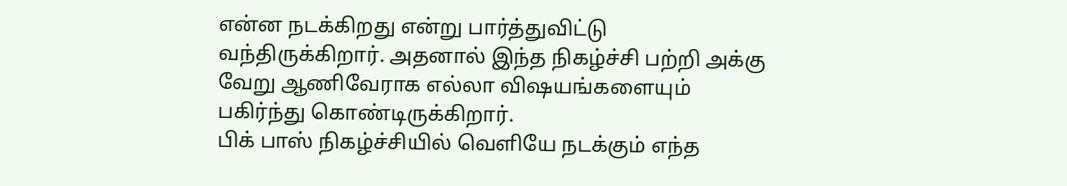என்ன நடக்கிறது என்று பார்த்துவிட்டு வந்திருக்கிறார். அதனால் இந்த நிகழ்ச்சி பற்றி அக்கு வேறு ஆணிவேராக எல்லா விஷயங்களையும் பகிர்ந்து கொண்டிருக்கிறார்.
பிக் பாஸ் நிகழ்ச்சியில் வெளியே நடக்கும் எந்த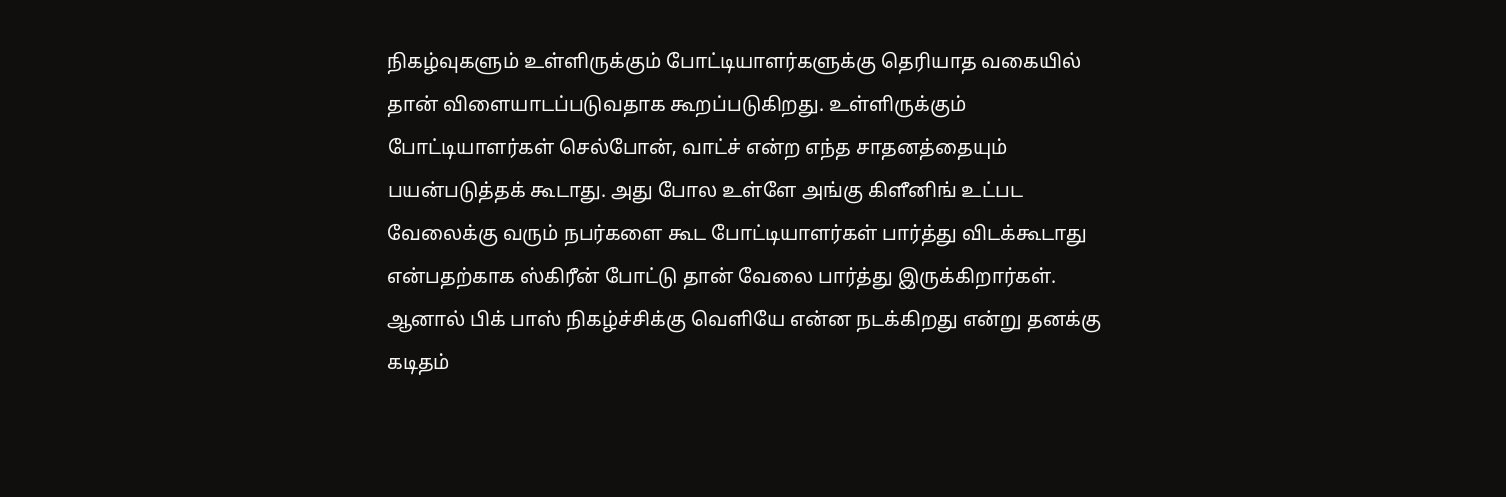நிகழ்வுகளும் உள்ளிருக்கும் போட்டியாளர்களுக்கு தெரியாத வகையில் தான் விளையாடப்படுவதாக கூறப்படுகிறது. உள்ளிருக்கும் போட்டியாளர்கள் செல்போன், வாட்ச் என்ற எந்த சாதனத்தையும் பயன்படுத்தக் கூடாது. அது போல உள்ளே அங்கு கிளீனிங் உட்பட வேலைக்கு வரும் நபர்களை கூட போட்டியாளர்கள் பார்த்து விடக்கூடாது என்பதற்காக ஸ்கிரீன் போட்டு தான் வேலை பார்த்து இருக்கிறார்கள்.
ஆனால் பிக் பாஸ் நிகழ்ச்சிக்கு வெளியே என்ன நடக்கிறது என்று தனக்கு கடிதம்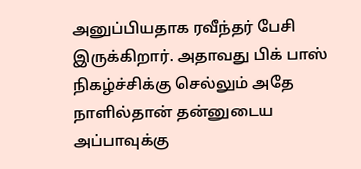அனுப்பியதாக ரவீந்தர் பேசி இருக்கிறார். அதாவது பிக் பாஸ் நிகழ்ச்சிக்கு செல்லும் அதே நாளில்தான் தன்னுடைய அப்பாவுக்கு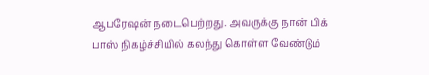ஆபரேஷன் நடைபெற்றது. அவருக்கு நான் பிக் பாஸ் நிகழ்ச்சியில் கலந்து கொள்ள வேண்டும்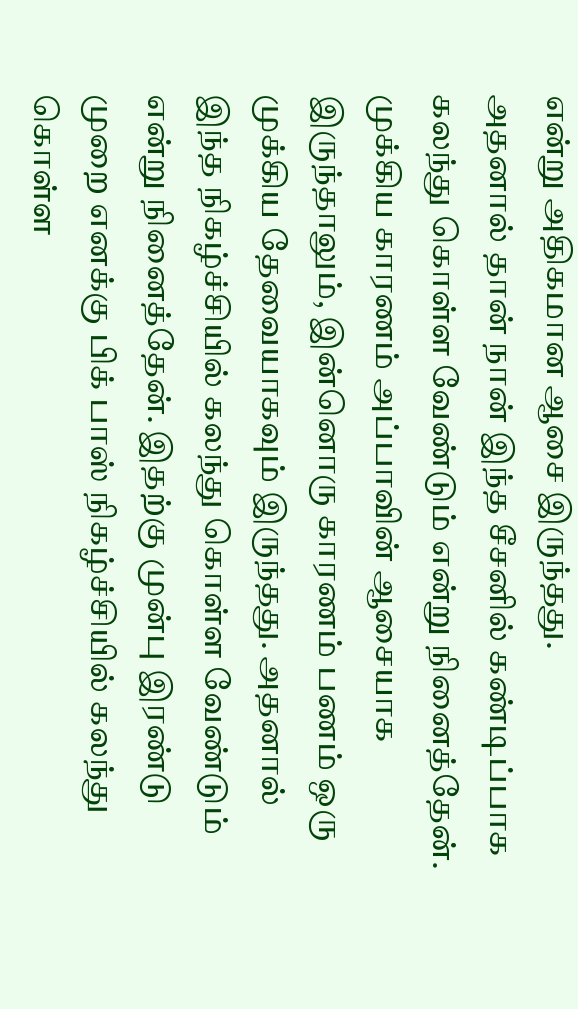என்று அதிகமான ஆசை இருந்தது.
அதனால் தான் நான் இந்த சீசனில் கண்டிப்பாக கலந்து கொள்ள வேண்டும் என்று நினைத்தேன். முக்கிய காரணம் அப்பாவின் ஆசையாக இருந்தாலும், இன்னொரு காரணம் பணம் ஒரு முக்கிய தேவையாகவும் இருந்தது. அதனால் இந்த நிகழ்ச்சியில் கலந்து கொள்ள வேண்டும் என்று நினைத்தேன். இதற்கு முன்பு இரண்டு முறை எனக்கு பிக் பாஸ் நிகழ்ச்சியில் கலந்து கொள்ள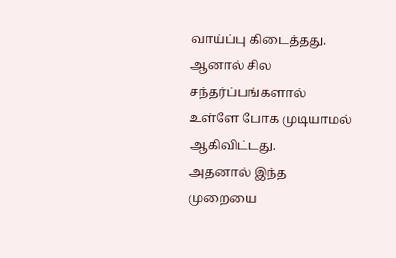வாய்ப்பு கிடைத்தது. ஆனால் சில சந்தர்ப்பங்களால் உள்ளே போக முடியாமல் ஆகிவிட்டது.
அதனால் இந்த முறையை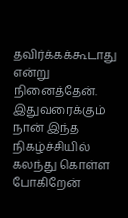தவிர்க்கக்கூடாது என்று நினைத்தேன். இதுவரைக்கும் நான் இந்த நிகழ்ச்சியில் கலந்து கொள்ள போகிறேன்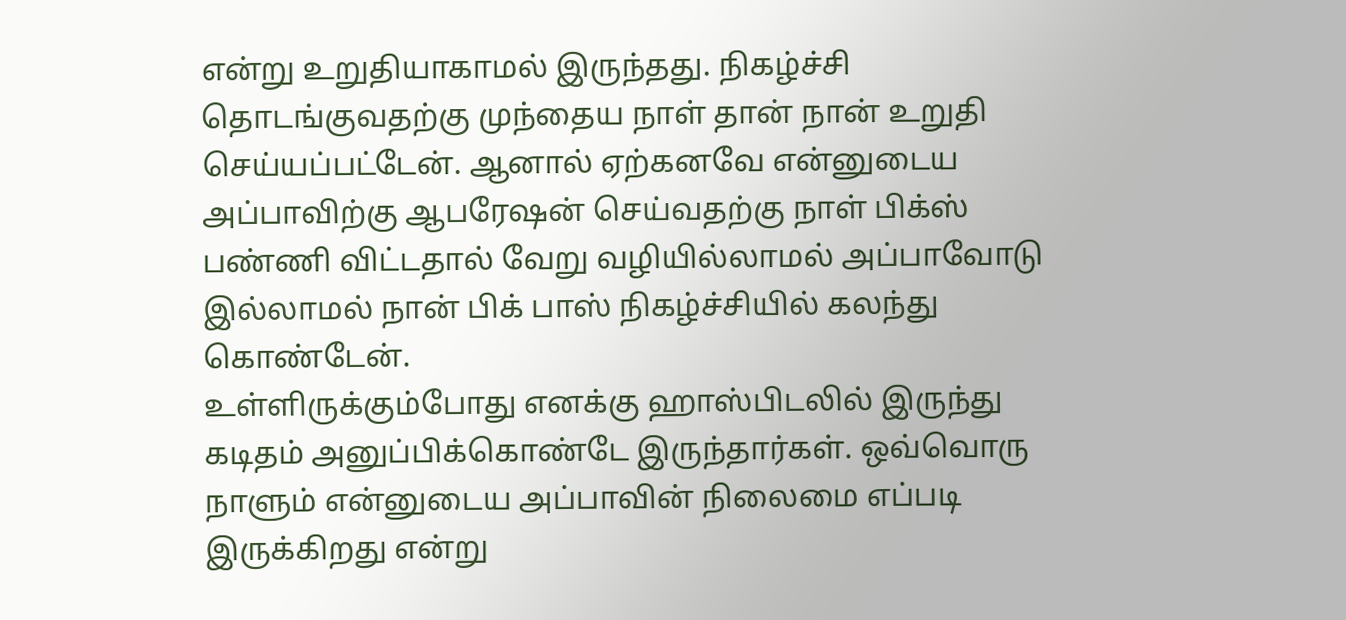என்று உறுதியாகாமல் இருந்தது. நிகழ்ச்சி தொடங்குவதற்கு முந்தைய நாள் தான் நான் உறுதி செய்யப்பட்டேன். ஆனால் ஏற்கனவே என்னுடைய அப்பாவிற்கு ஆபரேஷன் செய்வதற்கு நாள் பிக்ஸ் பண்ணி விட்டதால் வேறு வழியில்லாமல் அப்பாவோடு இல்லாமல் நான் பிக் பாஸ் நிகழ்ச்சியில் கலந்து கொண்டேன்.
உள்ளிருக்கும்போது எனக்கு ஹாஸ்பிடலில் இருந்து கடிதம் அனுப்பிக்கொண்டே இருந்தார்கள். ஒவ்வொரு நாளும் என்னுடைய அப்பாவின் நிலைமை எப்படி இருக்கிறது என்று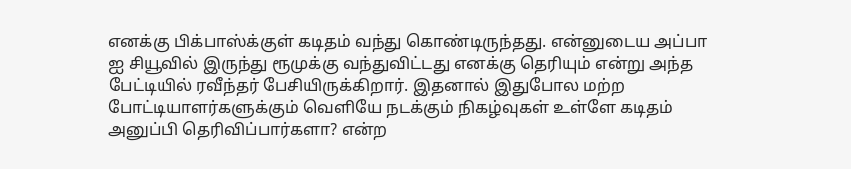எனக்கு பிக்பாஸ்க்குள் கடிதம் வந்து கொண்டிருந்தது. என்னுடைய அப்பா ஐ சியூவில் இருந்து ரூமுக்கு வந்துவிட்டது எனக்கு தெரியும் என்று அந்த பேட்டியில் ரவீந்தர் பேசியிருக்கிறார். இதனால் இதுபோல மற்ற போட்டியாளர்களுக்கும் வெளியே நடக்கும் நிகழ்வுகள் உள்ளே கடிதம் அனுப்பி தெரிவிப்பார்களா? என்ற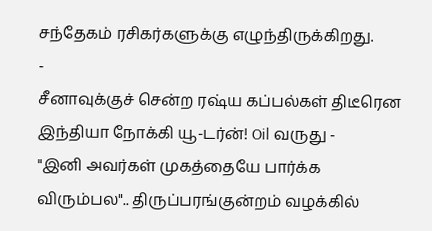சந்தேகம் ரசிகர்களுக்கு எழுந்திருக்கிறது.
-
சீனாவுக்குச் சென்ற ரஷ்ய கப்பல்கள் திடீரென இந்தியா நோக்கி யூ-டர்ன்! Oil வருது -
"இனி அவர்கள் முகத்தையே பார்க்க விரும்பல".. திருப்பரங்குன்றம் வழக்கில்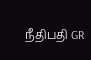நீதிபதி GR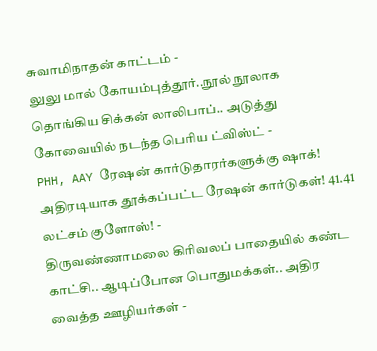சுவாமிநாதன் காட்டம் -
லுலு மால் கோயம்புத்தூர்..நூல் நூலாக தொங்கிய சிக்கன் லாலிபாப்.. அடுத்து கோவையில் நடந்த பெரிய ட்விஸ்ட் -
PHH, AAY ரேஷன் கார்டுதாரர்களுக்கு ஷாக்! அதிரடியாக தூக்கப்பட்ட ரேஷன் கார்டுகள்! 41.41 லட்சம் குளோஸ்! -
திருவண்ணாமலை கிரிவலப் பாதையில் கண்ட காட்சி.. ஆடிப்போன பொதுமக்கள்.. அதிர வைத்த ஊழியர்கள் -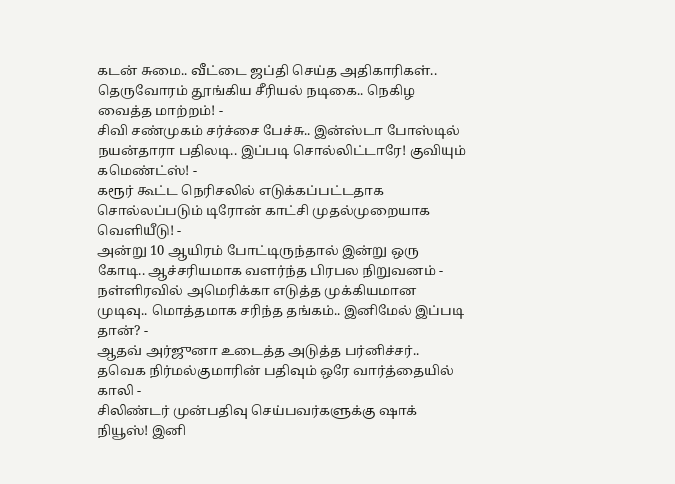கடன் சுமை.. வீட்டை ஜப்தி செய்த அதிகாரிகள்.. தெருவோரம் தூங்கிய சீரியல் நடிகை.. நெகிழ வைத்த மாற்றம்! -
சிவி சண்முகம் சர்ச்சை பேச்சு.. இன்ஸ்டா போஸ்டில் நயன்தாரா பதிலடி.. இப்படி சொல்லிட்டாரே! குவியும் கமெண்ட்ஸ்! -
கரூர் கூட்ட நெரிசலில் எடுக்கப்பட்டதாக சொல்லப்படும் டிரோன் காட்சி முதல்முறையாக வெளியீடு! -
அன்று 10 ஆயிரம் போட்டிருந்தால் இன்று ஒரு கோடி.. ஆச்சரியமாக வளர்ந்த பிரபல நிறுவனம் -
நள்ளிரவில் அமெரிக்கா எடுத்த முக்கியமான முடிவு.. மொத்தமாக சரிந்த தங்கம்.. இனிமேல் இப்படி தான்? -
ஆதவ் அர்ஜுனா உடைத்த அடுத்த பர்னிச்சர்.. தவெக நிர்மல்குமாரின் பதிவும் ஒரே வார்த்தையில் காலி -
சிலிண்டர் முன்பதிவு செய்பவர்களுக்கு ஷாக் நியூஸ்! இனி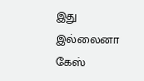இது இல்லைனா கேஸ்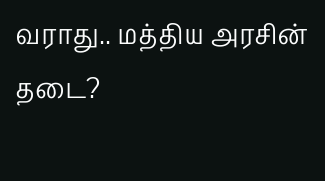வராது.. மத்திய அரசின் தடை?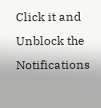Click it and Unblock the Notifications